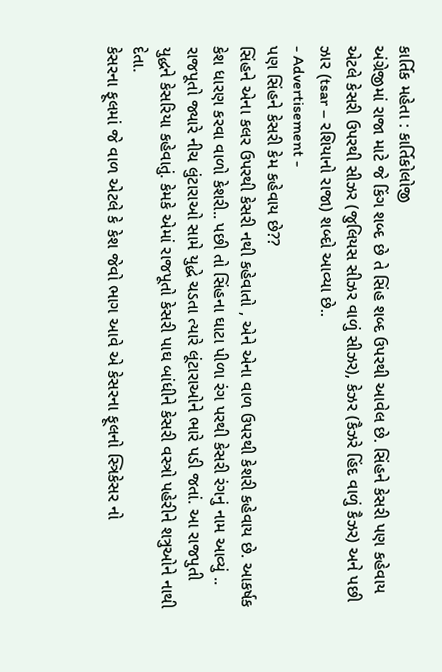કાર્તિક મહેતા : કાર્તિકોલોજી
અંગ્રેજીમાં રાજા માટે જે કિંગ શબ્દ છે તે સિંહ શબ્દ ઉપરથી આવેલ છે. સિંહને કેસરી પણ કહેવાય એટલે કેસરી ઉપરથી સીઝર (જુલિયસ સીઝર વાળું સીઝર), કેઝર (કૈઝરે હિંદ વાળું કૈઝર) અને પછી ઝાર (tsar – રશિયાનો રાજા) શબ્દો આવ્યા છે..
- Advertisement -
પણ સિંહને કેસરી કેમ કહેવાય છે??
સિંહને એના કલર ઉપરથી કેસરી નથી કહેવાતો , એને એના વાળ ઉપરથી કેશરી કહેવાય છે. આકર્ષક કેશ ધારણ કરવા વાળો કેશરી.. પછી તો સિંહના ઘાટા પીળા રંગ પરથી કેસરી રંગનું નામ આવ્યું .. રાજપૂતો જ્યારે નીચ લુંટારાઓ સામે યુદ્ધે ચડતા ત્યારે લૂંટારાઓને ભારે પડી જતાં. આ રાજપુતી યુદ્ધને કેસરિયા કહેવાતું. કેમકે એમાં રાજપૂતો કેસરી પાઘ બાંધીને કેસરી વસ્ત્રો પહેરીને શત્રુઓને નાથી દેતા.
કેસરના ફૂલમાં જે વાળ એટલે કે કેશ જેવો ભાગ આવે એ કેસરના ફૂલનો સ્ત્રિકેસર નો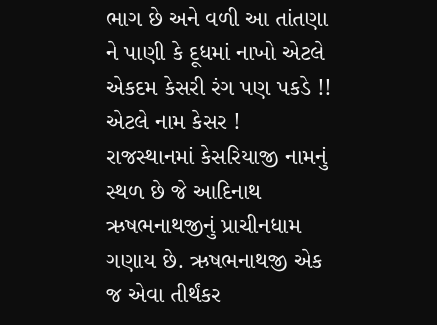ભાગ છે અને વળી આ તાંતણા ને પાણી કે દૂધમાં નાખો એટલે એકદમ કેસરી રંગ પણ પકડે !! એટલે નામ કેસર !
રાજસ્થાનમાં કેસરિયાજી નામનું સ્થળ છે જે આદિનાથ ઋષભનાથજીનું પ્રાચીનધામ ગણાય છે. ઋષભનાથજી એક જ એવા તીર્થંકર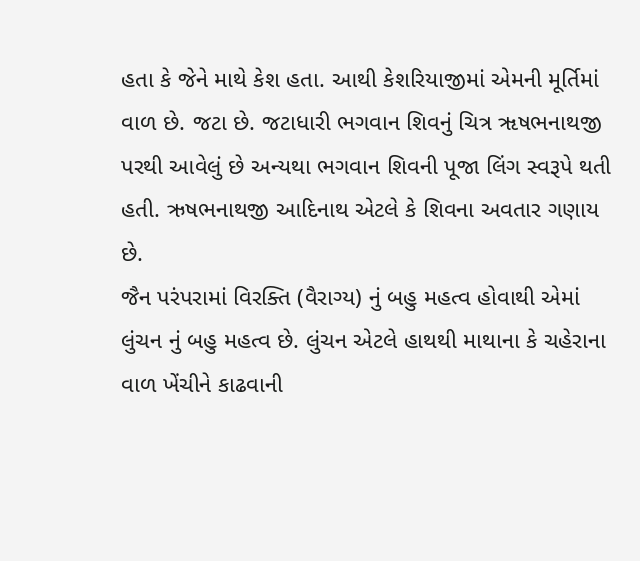હતા કે જેને માથે કેશ હતા. આથી કેશરિયાજીમાં એમની મૂર્તિમાં વાળ છે. જટા છે. જટાધારી ભગવાન શિવનું ચિત્ર ૠષભનાથજી પરથી આવેલું છે અન્યથા ભગવાન શિવની પૂજા લિંગ સ્વરૂપે થતી હતી. ઋષભનાથજી આદિનાથ એટલે કે શિવના અવતાર ગણાય છે.
જૈન પરંપરામાં વિરક્તિ (વૈરાગ્ય) નું બહુ મહત્વ હોવાથી એમાં લુંચન નું બહુ મહત્વ છે. લુંચન એટલે હાથથી માથાના કે ચહેરાના વાળ ખેંચીને કાઢવાની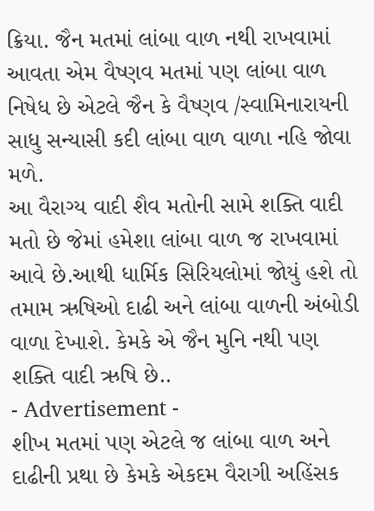ક્રિયા. જૈન મતમાં લાંબા વાળ નથી રાખવામાં આવતા એમ વૈષ્ણવ મતમાં પણ લાંબા વાળ નિષેધ છે એટલે જૈન કે વૈષ્ણવ /સ્વામિનારાયની સાધુ સન્યાસી કદી લાંબા વાળ વાળા નહિ જોવા મળે.
આ વૈરાગ્ય વાદી શૈવ મતોની સામે શક્તિ વાદી મતો છે જેમાં હમેશા લાંબા વાળ જ રાખવામાં આવે છે.આથી ધાર્મિક સિરિયલોમાં જોયું હશે તો તમામ ઋષિઓ દાઢી અને લાંબા વાળની અંબોડી વાળા દેખાશે. કેમકે એ જૈન મુનિ નથી પણ શક્તિ વાદી ઋષિ છે..
- Advertisement -
શીખ મતમાં પણ એટલે જ લાંબા વાળ અને દાઢીની પ્રથા છે કેમકે એકદમ વૈરાગી અહિંસક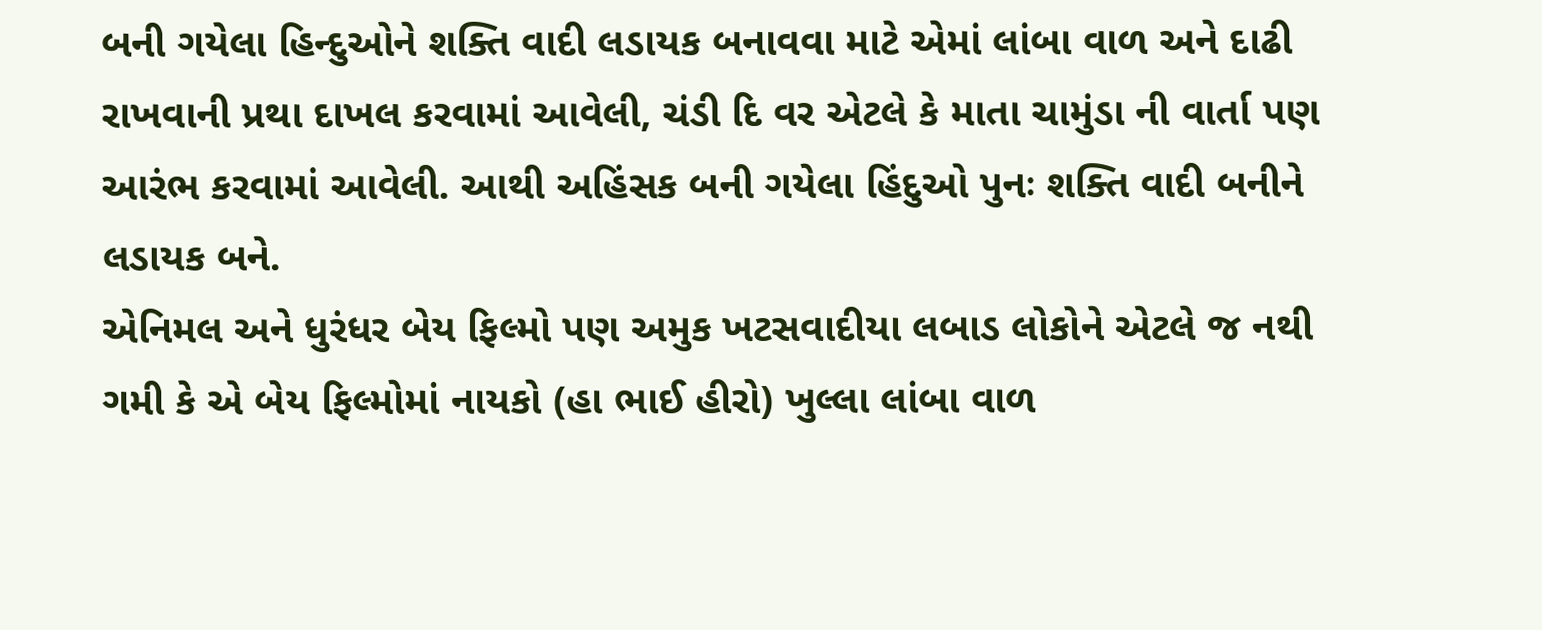બની ગયેલા હિન્દુઓને શક્તિ વાદી લડાયક બનાવવા માટે એમાં લાંબા વાળ અને દાઢી રાખવાની પ્રથા દાખલ કરવામાં આવેલી, ચંડી દિ વર એટલે કે માતા ચામુંડા ની વાર્તા પણ આરંભ કરવામાં આવેલી. આથી અહિંસક બની ગયેલા હિંદુઓ પુનઃ શક્તિ વાદી બનીને લડાયક બને.
એનિમલ અને ધુરંધર બેય ફિલ્મો પણ અમુક ખટસવાદીયા લબાડ લોકોને એટલે જ નથી ગમી કે એ બેય ફિલ્મોમાં નાયકો (હા ભાઈ હીરો) ખુલ્લા લાંબા વાળ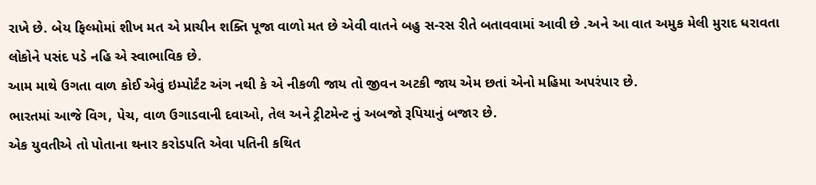રાખે છે. બેય ફિલ્મોમાં શીખ મત એ પ્રાચીન શક્તિ પૂજા વાળો મત છે એવી વાતને બહુ સ-રસ રીતે બતાવવામાં આવી છે .અને આ વાત અમુક મેલી મુરાદ ધરાવતા લોકોને પસંદ પડે નહિ એ સ્વાભાવિક છે.
આમ માથે ઉગતા વાળ કોઈ એવું ઇમ્પોર્ટંટ અંગ નથી કે એ નીકળી જાય તો જીવન અટકી જાય એમ છતાં એનો મહિમા અપરંપાર છે.
ભારતમાં આજે વિગ, પેચ, વાળ ઉગાડવાની દવાઓ, તેલ અને ટ્રીટમેન્ટ નું અબજો રૂપિયાનું બજાર છે.
એક યુવતીએ તો પોતાના થનાર કરોડપતિ એવા પતિની કથિત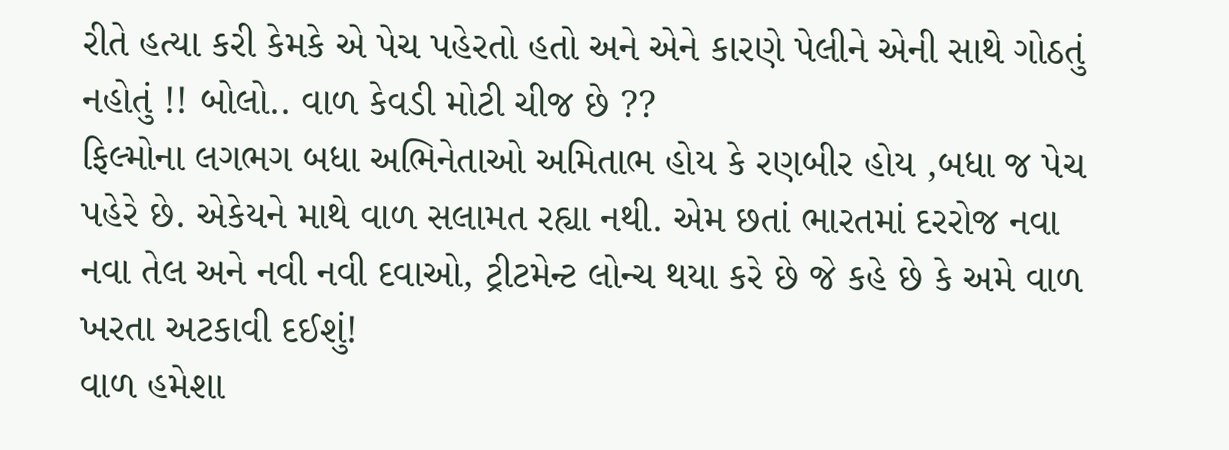રીતે હત્યા કરી કેમકે એ પેચ પહેરતો હતો અને એને કારણે પેલીને એની સાથે ગોઠતું નહોતું !! બોલો.. વાળ કેવડી મોટી ચીજ છે ??
ફિલ્મોના લગભગ બધા અભિનેતાઓ અમિતાભ હોય કે રણબીર હોય ,બધા જ પેચ પહેરે છે. એકેયને માથે વાળ સલામત રહ્યા નથી. એમ છતાં ભારતમાં દરરોજ નવા નવા તેલ અને નવી નવી દવાઓ, ટ્રીટમેન્ટ લોન્ચ થયા કરે છે જે કહે છે કે અમે વાળ ખરતા અટકાવી દઈશું!
વાળ હમેશા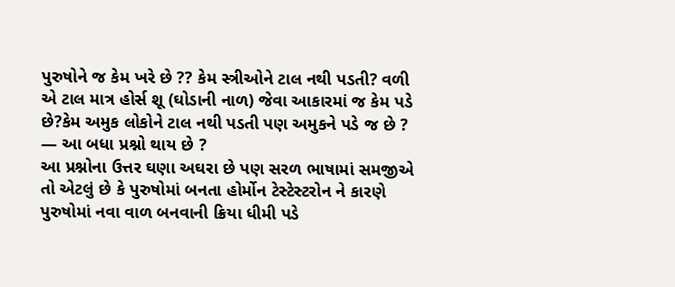પુરુષોને જ કેમ ખરે છે ?? કેમ સ્ત્રીઓને ટાલ નથી પડતી? વળી એ ટાલ માત્ર હોર્સ શૂ (ઘોડાની નાળ) જેવા આકારમાં જ કેમ પડે છે?કેમ અમુક લોકોને ટાલ નથી પડતી પણ અમુકને પડે જ છે ? — આ બધા પ્રશ્નો થાય છે ?
આ પ્રશ્નોના ઉત્તર ઘણા અઘરા છે પણ સરળ ભાષામાં સમજીએ તો એટલું છે કે પુરુષોમાં બનતા હોર્મોન ટેસ્ટેસ્ટરોન ને કારણે પુરુષોમાં નવા વાળ બનવાની ક્રિયા ધીમી પડે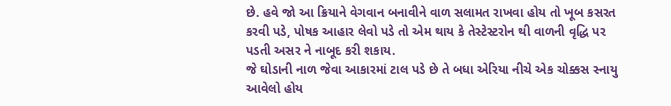છે. હવે જો આ ક્રિયાને વેગવાન બનાવીને વાળ સલામત રાખવા હોય તો ખૂબ કસરત કરવી પડે, પોષક આહાર લેવો પડે તો એમ થાય કે તેસ્ટેસ્ટરોન થી વાળની વૃદ્ધિ પર પડતી અસર ને નાબૂદ કરી શકાય.
જે ઘોડાની નાળ જેવા આકારમાં ટાલ પડે છે તે બધા એરિયા નીચે એક ચોક્કસ સ્નાયુ આવેલો હોય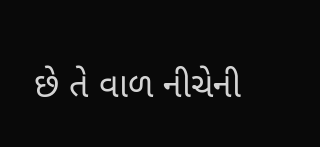છે તે વાળ નીચેની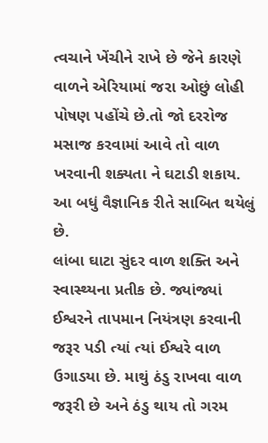ત્વચાને ખેંચીને રાખે છે જેને કારણે વાળને એરિયામાં જરા ઓછું લોહી પોષણ પહોંચે છે.તો જો દરરોજ મસાજ કરવામાં આવે તો વાળ ખરવાની શક્યતા ને ઘટાડી શકાય. આ બધું વૈજ્ઞાનિક રીતે સાબિત થયેલું છે.
લાંબા ઘાટા સુંદર વાળ શક્તિ અને સ્વાસ્થ્યના પ્રતીક છે. જ્યાંજ્યાં ઈશ્વરને તાપમાન નિયંત્રણ કરવાની જરૂર પડી ત્યાં ત્યાં ઈશ્વરે વાળ ઉગાડયા છે. માથું ઠંડુ રાખવા વાળ જરૂરી છે અને ઠંડુ થાય તો ગરમ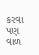કરવા પણ વાળ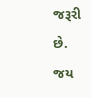જરૂરી છે. જય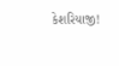કેશરિયાજી!